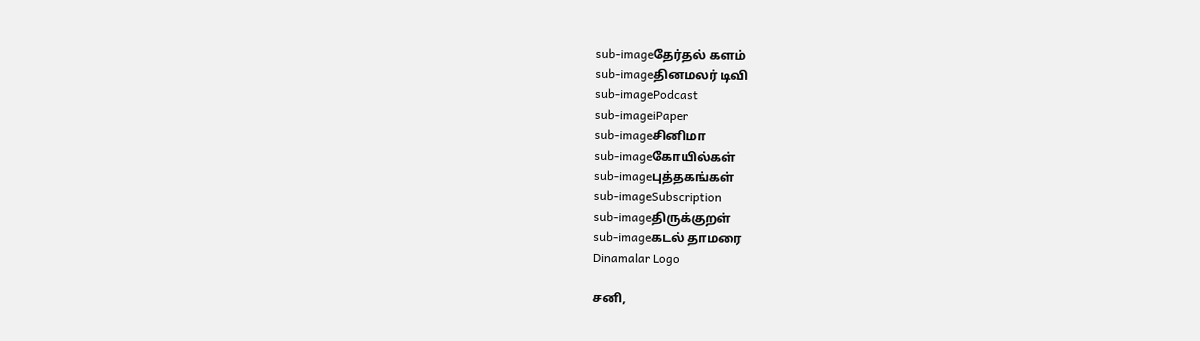sub-imageதேர்தல் களம்
sub-imageதினமலர் டிவி
sub-imagePodcast
sub-imageiPaper
sub-imageசினிமா
sub-imageகோயில்கள்
sub-imageபுத்தகங்கள்
sub-imageSubscription
sub-imageதிருக்குறள்
sub-imageகடல் தாமரை
Dinamalar Logo

சனி,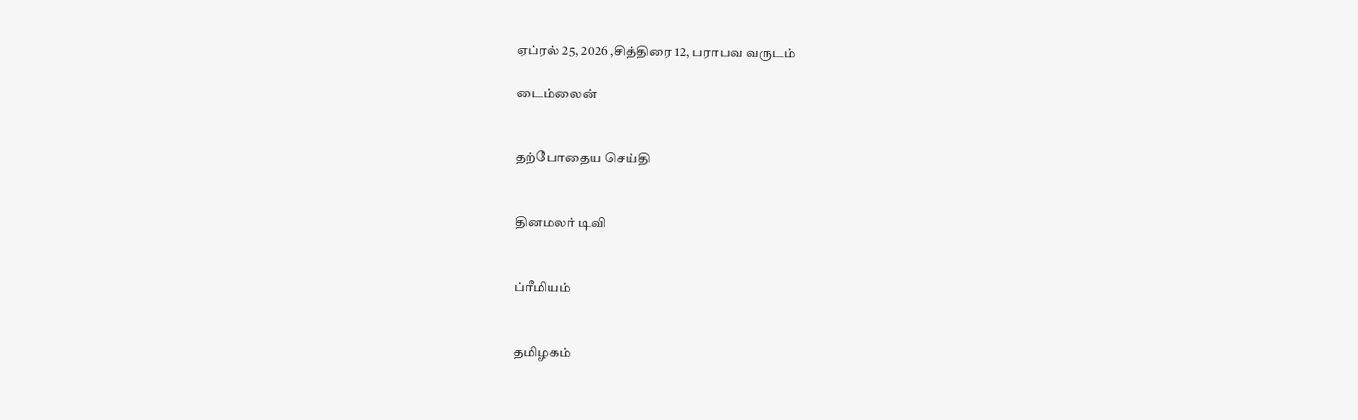ஏப்ரல் 25, 2026 ,சித்திரை 12, பராபவ வருடம்

டைம்லைன்


தற்போதைய செய்தி


தினமலர் டிவி


ப்ரீமியம்


தமிழகம்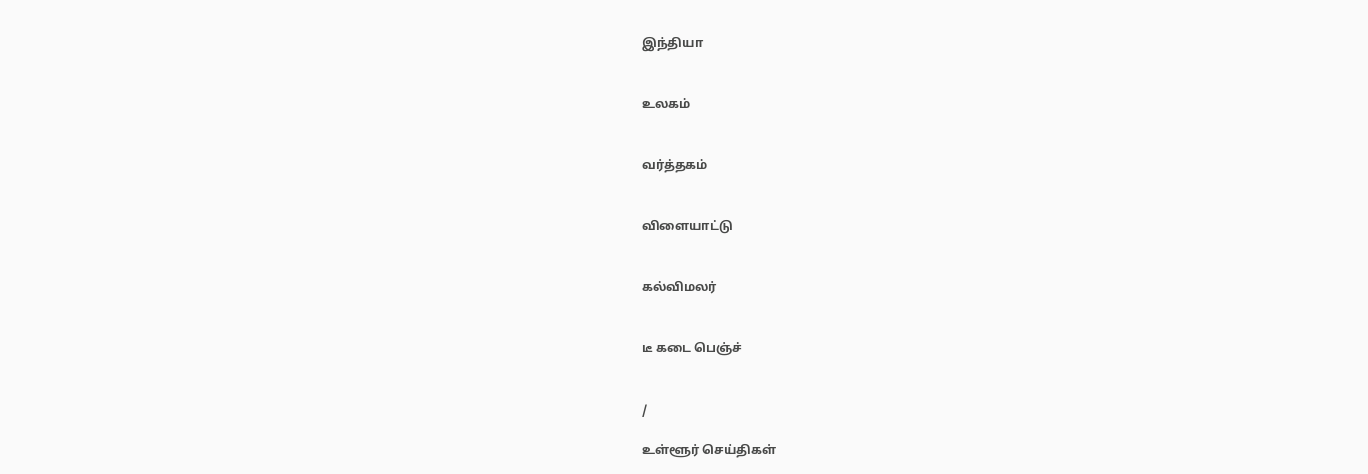இந்தியா


உலகம்


வர்த்தகம்


விளையாட்டு


கல்விமலர்


டீ கடை பெஞ்ச்


/

உள்ளூர் செய்திகள்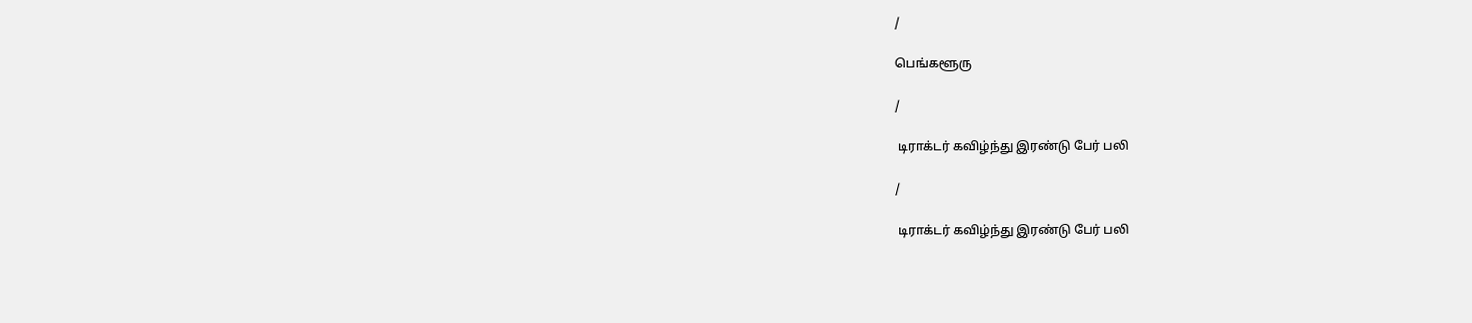/

பெங்களூரு

/

 டிராக்டர் கவிழ்ந்து இரண்டு பேர் பலி

/

 டிராக்டர் கவிழ்ந்து இரண்டு பேர் பலி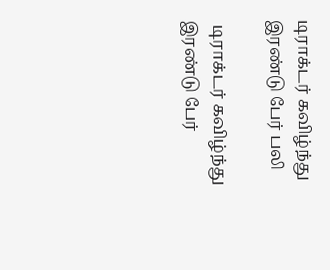டிராக்டர் கவிழ்ந்து இரண்டு பேர் பலி

 டிராக்டர் கவிழ்ந்து இரண்டு பேர்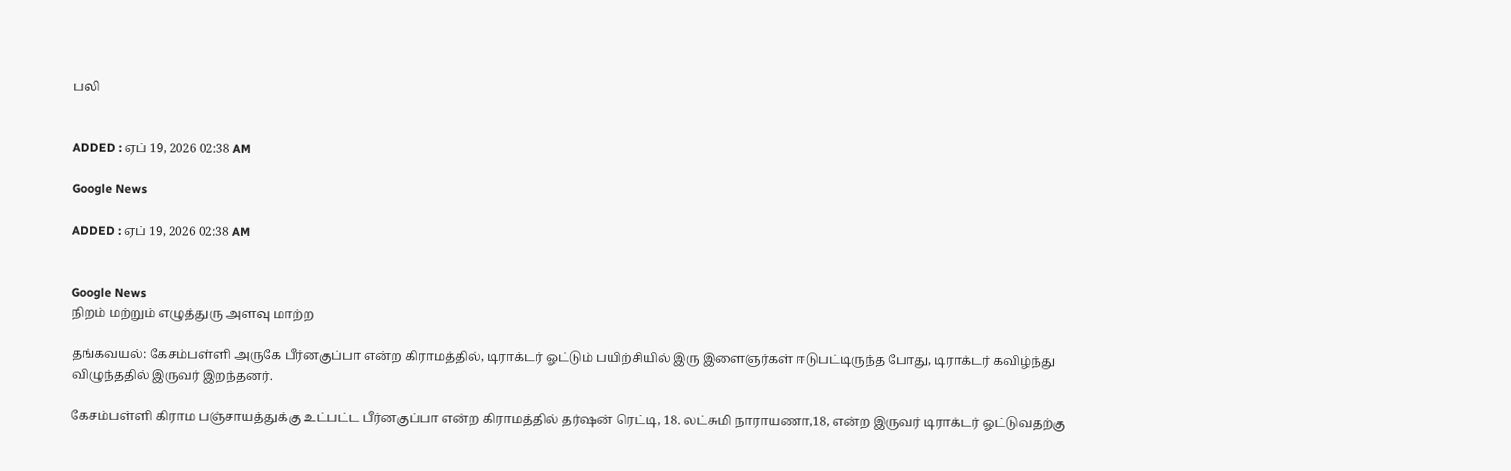பலி


ADDED : ஏப் 19, 2026 02:38 AM

Google News

ADDED : ஏப் 19, 2026 02:38 AM


Google News
நிறம் மற்றும் எழுத்துரு அளவு மாற்ற

தங்கவயல்: கேசம்பள்ளி அருகே பீர்னகுப்பா என்ற கிராமத்தில், டிராக்டர் ஓட்டும் பயிற்சியில் இரு இளைஞர்கள் ஈடுபட்டிருந்த போது, டிராக்டர் கவிழ்ந்து விழுந்ததில் இருவர் இறந்தனர்.

கேசம்பள்ளி கிராம பஞ்சாயத்துக்கு உட்பட்ட பீர்னகுப்பா என்ற கிராமத்தில் தர்ஷன் ரெட்டி, 18. லட்சுமி நாராயணா,18, என்ற இருவர் டிராக்டர் ஓட்டுவதற்கு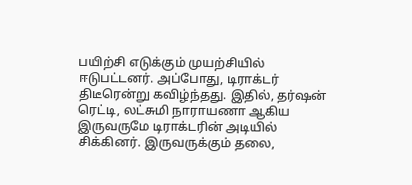பயிற்சி எடுக்கும் முயற்சியில் ஈடுபட்டனர். அப்போது, டிராக்டர் திடீரென்று கவிழ்ந்தது. இதில், தர்ஷன் ரெட்டி, லட்சுமி நாராயணா ஆகிய இருவருமே டிராக்டரின் அடியில் சிக்கினர். இருவருக்கும் தலை,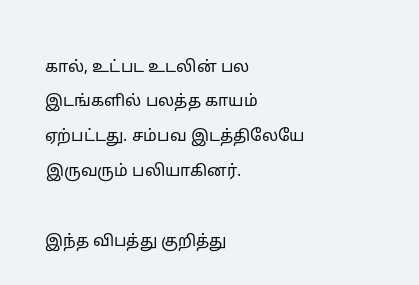கால், உட்பட உடலின் பல இடங்களில் பலத்த காயம் ஏற்பட்டது. சம்பவ இடத்திலேயே இருவரும் பலியாகினர்.

இந்த விபத்து குறித்து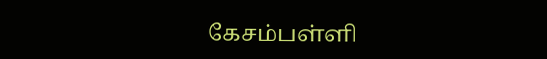கேசம்பள்ளி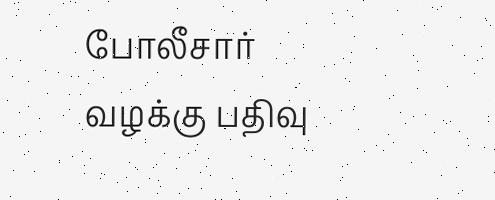போலீசார் வழக்கு பதிவு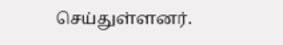செய்துள்ளனர்.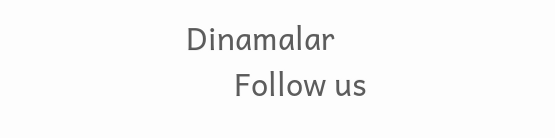Dinamalar
      Follow us